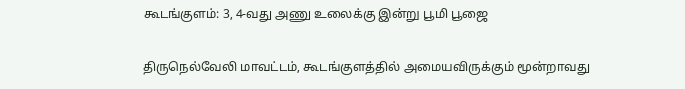கூடங்குளம்: 3, 4-வது அணு உலைக்கு இன்று பூமி பூஜை

திருநெல்வேலி மாவட்டம், கூடங்குளத்தில் அமையவிருக்கும் மூன்றாவது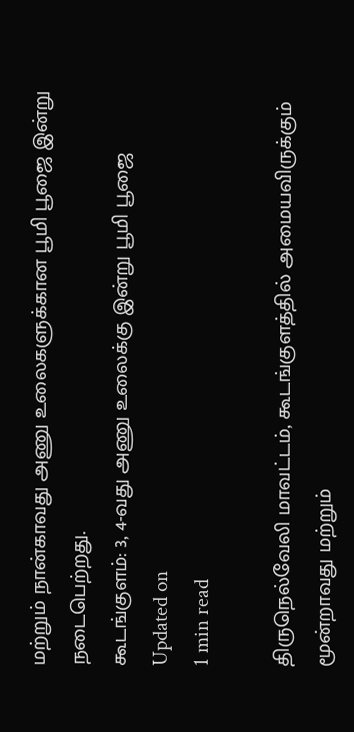மற்றும் நான்காவது அணு உலைகளுக்கான பூமி பூஜை இன்று நடைபெற்றது.
கூடங்குளம்: 3, 4-வது அணு உலைக்கு இன்று பூமி பூஜை
Updated on
1 min read

திருநெல்வேலி மாவட்டம், கூடங்குளத்தில் அமையவிருக்கும் மூன்றாவது மற்றும்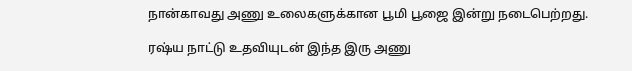நான்காவது அணு உலைகளுக்கான பூமி பூஜை இன்று நடைபெற்றது.

ரஷ்ய நாட்டு உதவியுடன் இந்த இரு அணு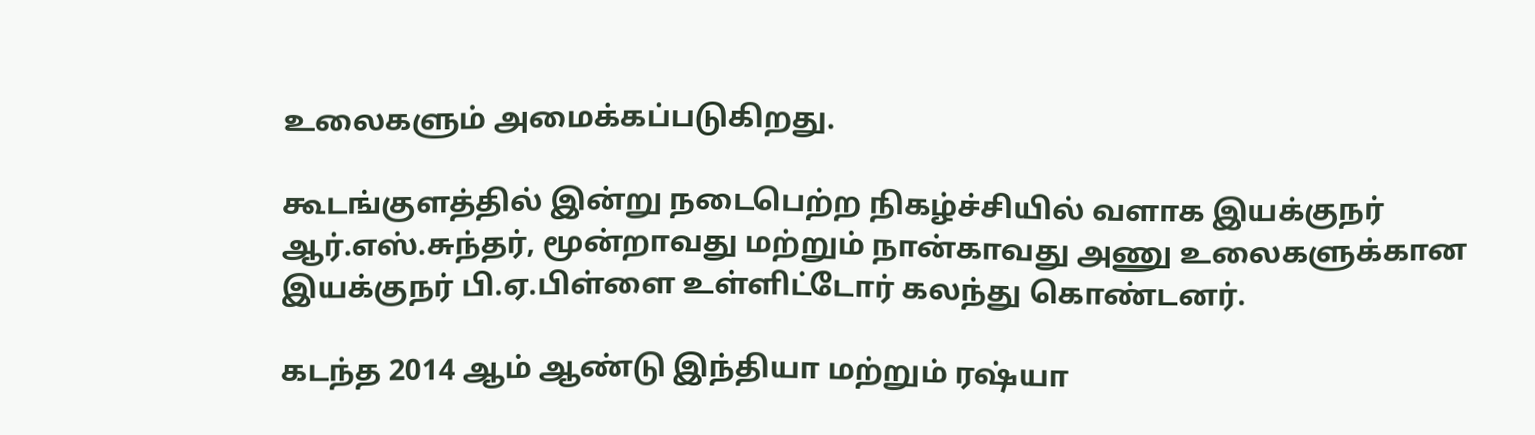உலைகளும் அமைக்கப்படுகிறது.

கூடங்குளத்தில் இன்று நடைபெற்ற நிகழ்ச்சியில் வளாக இயக்குநர் ஆர்.எஸ்.சுந்தர், மூன்றாவது மற்றும் நான்காவது அணு உலைகளுக்கான இயக்குநர் பி.ஏ.பிள்ளை உள்ளிட்டோர் கலந்து கொண்டனர்.

கடந்த 2014 ஆம் ஆண்டு இந்தியா மற்றும் ரஷ்யா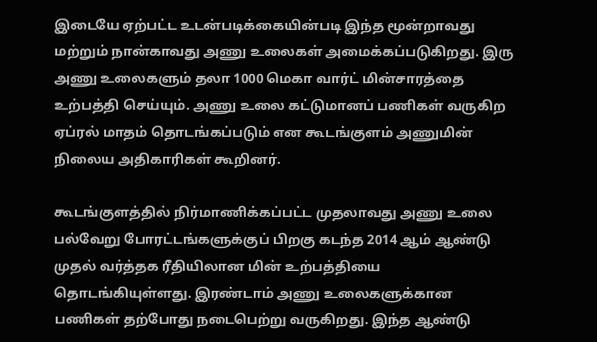இடையே ஏற்பட்ட உடன்படிக்கையின்படி இந்த மூன்றாவது மற்றும் நான்காவது அணு உலைகள் அமைக்கப்படுகிறது. இரு அணு உலைகளும் தலா 1000 மெகா வார்ட் மின்சாரத்தை உற்பத்தி செய்யும். அணு உலை கட்டுமானப் பணிகள் வருகிற ஏப்ரல் மாதம் தொடங்கப்படும் என கூடங்குளம் அணுமின் நிலைய அதிகாரிகள் கூறினர்.

கூடங்குளத்தில் நிர்மாணிக்கப்பட்ட முதலாவது அணு உலை பல்வேறு போரட்டங்களுக்குப் பிறகு கடந்த 2014 ஆம் ஆண்டு முதல் வர்த்தக ரீதியிலான மின் உற்பத்தியை தொடங்கியுள்ளது. இரண்டாம் அணு உலைகளுக்கான பணிகள் தற்போது நடைபெற்று வருகிறது. இந்த ஆண்டு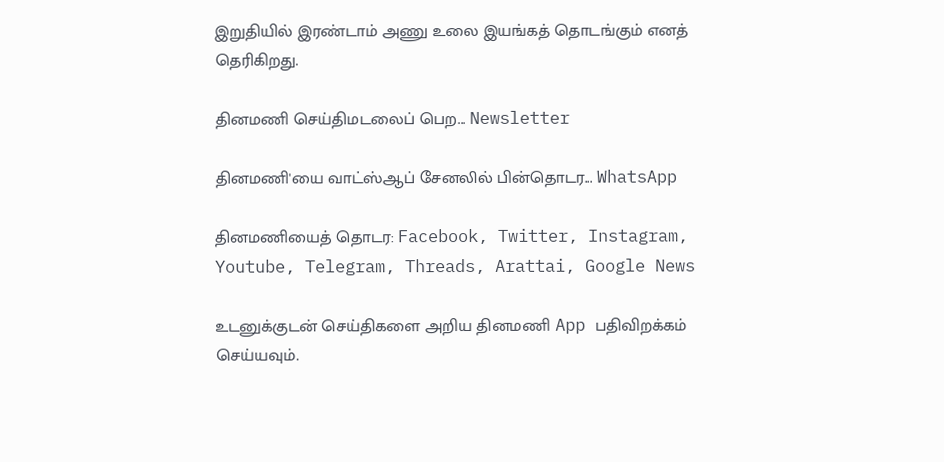இறுதியில் இரண்டாம் அணு உலை இயங்கத் தொடங்கும் எனத் தெரிகிறது.

தினமணி செய்திமடலைப் பெற... Newsletter

தினமணி'யை வாட்ஸ்ஆப் சேனலில் பின்தொடர... WhatsApp

தினமணியைத் தொடர: Facebook, Twitter, Instagram, Youtube, Telegram, Threads, Arattai, Google News

உடனுக்குடன் செய்திகளை அறிய தினமணி App பதிவிறக்கம் செய்யவும்.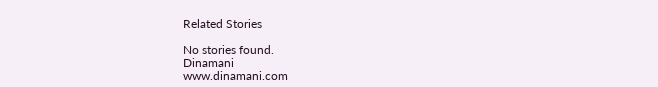Related Stories

No stories found.
Dinamani
www.dinamani.com